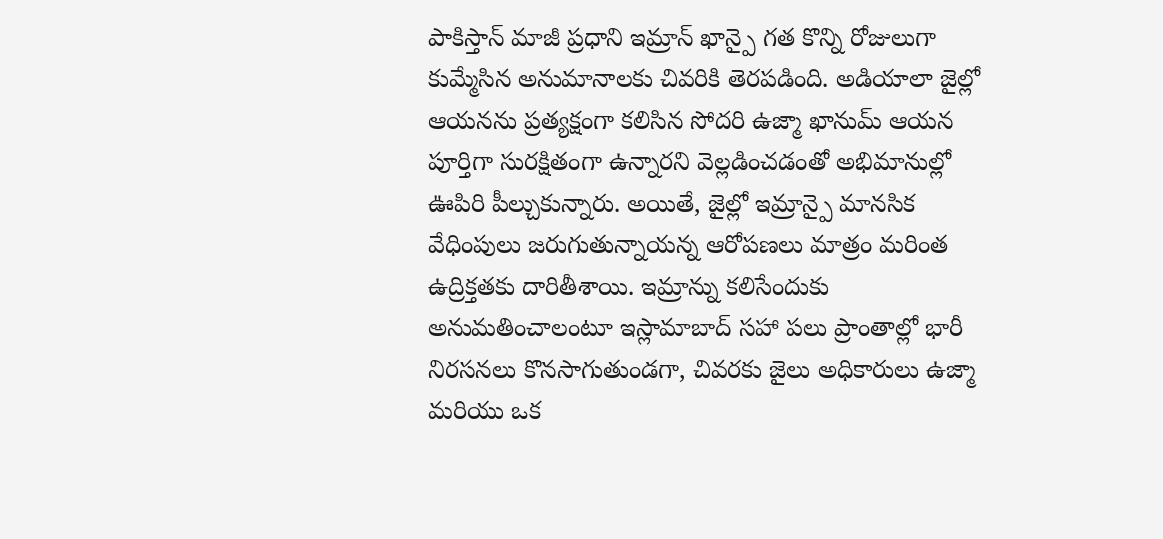పాకిస్తాన్ మాజీ ప్రధాని ఇమ్రాన్ ఖాన్పై గత కొన్ని రోజులుగా కుమ్మేసిన అనుమానాలకు చివరికి తెరపడింది. అడియాలా జైల్లో ఆయనను ప్రత్యక్షంగా కలిసిన సోదరి ఉజ్మా ఖానుమ్ ఆయన పూర్తిగా సురక్షితంగా ఉన్నారని వెల్లడించడంతో అభిమానుల్లో ఊపిరి పీల్చుకున్నారు. అయితే, జైల్లో ఇమ్రాన్పై మానసిక వేధింపులు జరుగుతున్నాయన్న ఆరోపణలు మాత్రం మరింత ఉద్రిక్తతకు దారితీశాయి. ఇమ్రాన్ను కలిసేందుకు అనుమతించాలంటూ ఇస్లామాబాద్ సహా పలు ప్రాంతాల్లో భారీ నిరసనలు కొనసాగుతుండగా, చివరకు జైలు అధికారులు ఉజ్మా మరియు ఒక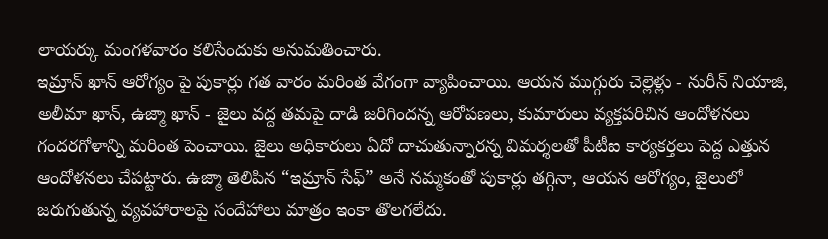లాయర్కు మంగళవారం కలిసేందుకు అనుమతించారు.
ఇమ్రాన్ ఖాన్ ఆరోగ్యం పై పుకార్లు గత వారం మరింత వేగంగా వ్యాపించాయి. ఆయన ముగ్గురు చెల్లెళ్లు - నురీన్ నియాజి, అలీమా ఖాన్, ఉజ్మా ఖాన్ - జైలు వద్ద తమపై దాడి జరిగిందన్న ఆరోపణలు, కుమారులు వ్యక్తపరిచిన ఆందోళనలు గందరగోళాన్ని మరింత పెంచాయి. జైలు అధికారులు ఏదో దాచుతున్నారన్న విమర్శలతో పీటీఐ కార్యకర్తలు పెద్ద ఎత్తున ఆందోళనలు చేపట్టారు. ఉజ్మా తెలిపిన “ఇమ్రాన్ సేఫ్” అనే నమ్మకంతో పుకార్లు తగ్గినా, ఆయన ఆరోగ్యం, జైలులో జరుగుతున్న వ్యవహారాలపై సందేహాలు మాత్రం ఇంకా తొలగలేదు.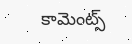కామెంట్స్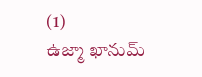(1)
ఉజ్మా ఖానుమ్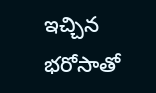ఇచ్చిన భరోసాతో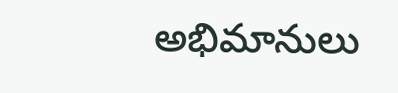అభిమానులు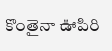కొంతైనా ఊపిరి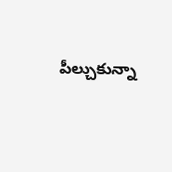పీల్చుకున్నా